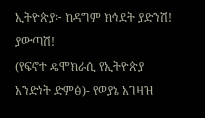ኢትዮጵያ፦ ከዳግም ክኅደት ያድንሽ! ያውጣሽ!
(የፍኖተ ዴሞክራሲ የኢትዮጵያ አንድነት ድምፅ)- የወያኔ አገዛዝ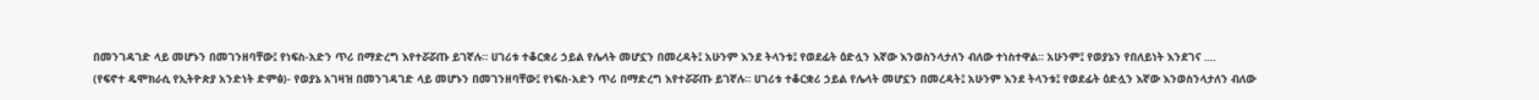በመንገዳገድ ላይ መሆኑን በመገንዘባቸው፤ የነፍስ-አድን ጥሪ በማድረግ እየተሯሯጡ ይገኛሉ። ሀገሪቱ ተቆርቋሪ ኃይል የሌላት መሆኗን በመረዳት፤ አሁንም እንደ ትላንቱ፤ የወደፊት ዕድሏን እኛው እንወስንላታለን ብለው ተነስተዋል፡፡ አሁንም፤ የወያኔን የበለይነት እንደገና ....
(የፍኖተ ዴሞክራሲ የኢትዮጵያ አንድነት ድምፅ)- የወያኔ አገዛዝ በመንገዳገድ ላይ መሆኑን በመገንዘባቸው፤ የነፍስ-አድን ጥሪ በማድረግ እየተሯሯጡ ይገኛሉ። ሀገሪቱ ተቆርቋሪ ኃይል የሌላት መሆኗን በመረዳት፤ አሁንም እንደ ትላንቱ፤ የወደፊት ዕድሏን እኛው እንወስንላታለን ብለው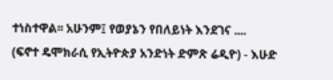ተነስተዋል፡፡ አሁንም፤ የወያኔን የበለይነት እንደገና ....
(ፍኖተ ዴሞክራሲ የኢትዮጵያ አንድነት ድምጽ ሬዲዮ) - እሁድ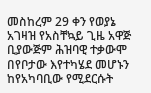መስከረም 29 ቀን የወያኔ አገዛዝ የአስቸኳይ ጊዜ አዋጅ ቢያውጅም ሕዝባዊ ተቃውሞ በየቦታው እየተካሄደ መሆኑን ከየአካባቢው የሚደርሱት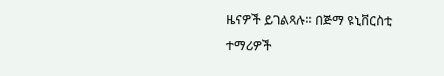ዜናዎች ይገልጻሉ። በጅማ ዩኒቨርስቲ ተማሪዎች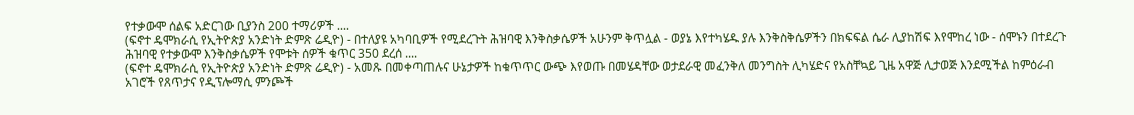የተቃውሞ ሰልፍ አድርገው ቢያንስ 200 ተማሪዎች ....
(ፍኖተ ዴሞክራሲ የኢትዮጵያ አንድነት ድምጽ ሬዲዮ) - በተለያዩ አካባቢዎች የሚደረጉት ሕዝባዊ እንቅስቃሴዎች አሁንም ቅጥሏል - ወያኔ እየተካሄዱ ያሉ እንቅስቅሴዎችን በክፍፍል ሴራ ሊያከሽፍ እየሞከረ ነው - ሰሞኑን በተደረጉ ሕዝባዊ የተቃውሞ እንቅስቃሴዎች የሞቱት ሰዎች ቁጥር 350 ደረሰ ....
(ፍኖተ ዴሞክራሲ የኢትዮጵያ አንድነት ድምጽ ሬዲዮ) - አመጹ በመቀጣጠሉና ሁኔታዎች ከቁጥጥር ውጭ እየወጡ በመሄዳቸው ወታደራዊ መፈንቅለ መንግስት ሊካሄድና የአስቸኳይ ጊዜ አዋጅ ሊታወጅ እንደሚችል ከምዕራብ አገሮች የጸጥታና የዲፕሎማሲ ምንጮች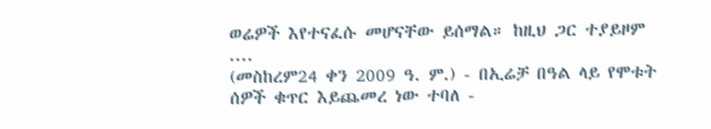ወሬዎች እየተናፈሱ መሆናቸው ይሰማል። ከዚህ ጋር ተያይዞም ....
(መስከረም24 ቀን 2009 ዓ. ም.) - በኢሬቻ በዓል ላይ የሞቱት ሰዎች ቁጥር እይጨመረ ነው ተባለ -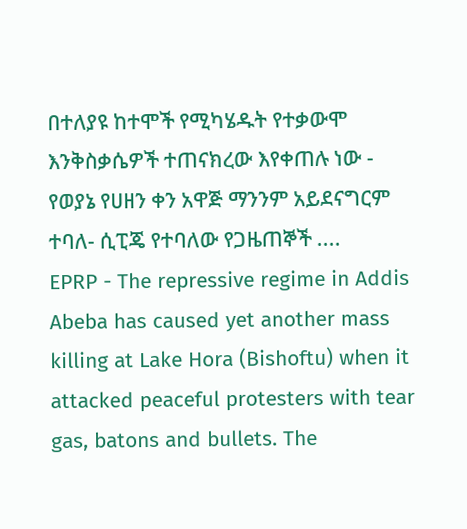በተለያዩ ከተሞች የሚካሄዱት የተቃውሞ እንቅስቃሴዎች ተጠናክረው እየቀጠሉ ነው - የወያኔ የሀዘን ቀን አዋጅ ማንንም አይደናግርም ተባለ- ሲፒጄ የተባለው የጋዜጠኞች ....
EPRP - The repressive regime in Addis Abeba has caused yet another mass killing at Lake Hora (Bishoftu) when it attacked peaceful protesters with tear gas, batons and bullets. The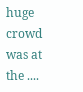huge crowd was at the ....